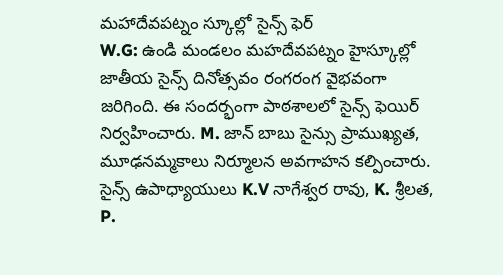మహాదేవపట్నం స్కూల్లో సైన్స్ ఫెర్
W.G: ఉండి మండలం మహదేవపట్నం హైస్కూల్లో జాతీయ సైన్స్ దినోత్సవం రంగరంగ వైభవంగా జరిగింది. ఈ సందర్భంగా పాఠశాలలో సైన్స్ ఫెయిర్ నిర్వహించారు. M. జాన్ బాబు సైన్సు ప్రాముఖ్యత, మూఢనమ్మకాలు నిర్మూలన అవగాహన కల్పించారు. సైన్స్ ఉపాధ్యాయులు K.V నాగేశ్వర రావు, K. శ్రీలత, P.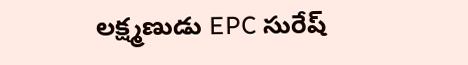లక్ష్మణుడు EPC సురేష్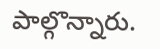పాల్గొన్నారు.